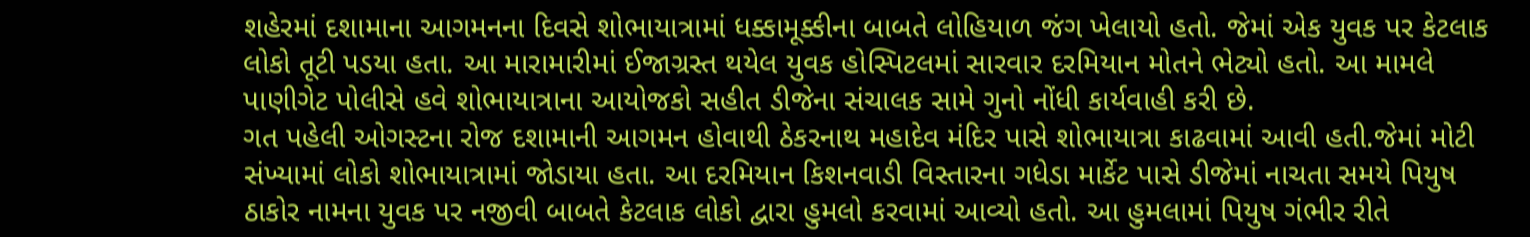શહેરમાં દશામાના આગમનના દિવસે શોભાયાત્રામાં ધક્કામૂક્કીના બાબતે લોહિયાળ જંગ ખેલાયો હતો. જેમાં એક યુવક પર કેટલાક લોકો તૂટી પડયા હતા. આ મારામારીમાં ઈજાગ્રસ્ત થયેલ યુવક હોસ્પિટલમાં સારવાર દરમિયાન મોતને ભેટ્યો હતો. આ મામલે પાણીગેટ પોલીસે હવે શોભાયાત્રાના આયોજકો સહીત ડીજેના સંચાલક સામે ગુનો નોંધી કાર્યવાહી કરી છે.
ગત પહેલી ઓગસ્ટના રોજ દશામાની આગમન હોવાથી ઠેકરનાથ મહાદેવ મંદિર પાસે શોભાયાત્રા કાઢવામાં આવી હતી.જેમાં મોટી સંખ્યામાં લોકો શોભાયાત્રામાં જોડાયા હતા. આ દરમિયાન કિશનવાડી વિસ્તારના ગધેડા માર્કેટ પાસે ડીજેમાં નાચતા સમયે પિયુષ ઠાકોર નામના યુવક પર નજીવી બાબતે કેટલાક લોકો દ્વારા હુમલો કરવામાં આવ્યો હતો. આ હુમલામાં પિયુષ ગંભીર રીતે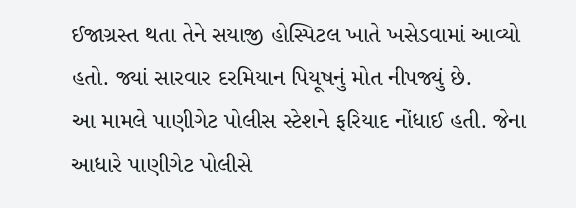ઈજાગ્રસ્ત થતા તેને સયાજી હોસ્પિટલ ખાતે ખસેડવામાં આવ્યો હતો. જ્યાં સારવાર દરમિયાન પિયૂષનું મોત નીપજ્યું છે.
આ મામલે પાણીગેટ પોલીસ સ્ટેશને ફરિયાદ નોંધાઈ હતી. જેના આધારે પાણીગેટ પોલીસે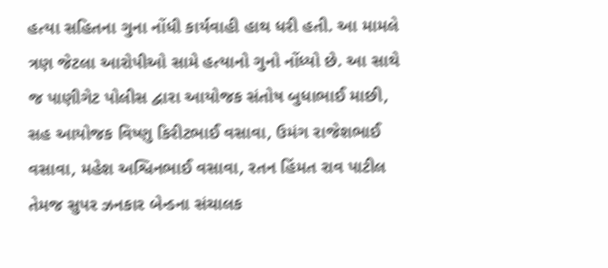હત્યા સહિતના ગુના નોંધી કાર્યવાહી હાથ ધરી હતી. આ મામલે ત્રણ જેટલા આરોપીઓ સામે હત્યાનો ગુનો નોંધ્યો છે. આ સાથે જ પાણીગેટ પોલીસ દ્વારા આયોજક સંતોષ બુધાભાઈ માછી, સહ આયોજક વિષ્ણુ કિરીટભાઈ વસાવા, ઉમંગ રાજેશભાઈ વસાવા, મહેશ અશ્વિનભાઈ વસાવા, રતન હિંમત રાવ પાટીલ તેમજ સુપર ઝનકાર બેન્ડના સંચાલક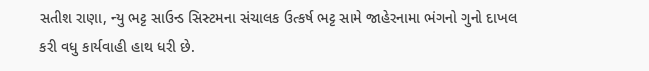સતીશ રાણા, ન્યુ ભટ્ટ સાઉન્ડ સિસ્ટમના સંચાલક ઉત્કર્ષ ભટ્ટ સામે જાહેરનામા ભંગનો ગુનો દાખલ કરી વધુ કાર્યવાહી હાથ ધરી છે.